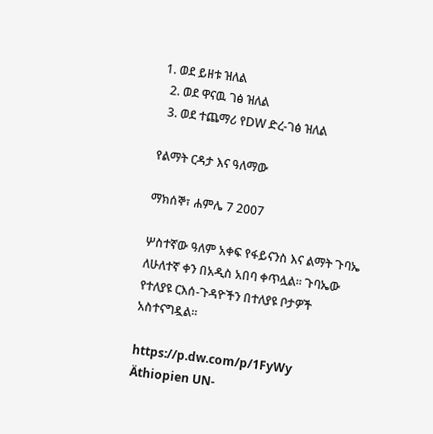1. ወደ ይዘቱ ዝለል
  2. ወደ ዋናዉ ገፅ ዝለል
  3. ወደ ተጨማሪ የDW ድረ-ገፅ ዝለል

የልማት ርዳታ እና ዓለማው

ማክሰኞ፣ ሐምሌ 7 2007

ሦስተኛው ዓለም አቀፍ የፋይናንስ እና ልማት ጉባኤ ለሁለተኛ ቀን በአዲስ አበባ ቀጥሏል። ጉባኤው የተለያዩ ርእሰ-ጉዳዮችን በተለያዩ ቦታዎች አስተናግዷል።

https://p.dw.com/p/1FyWy
Äthiopien UN-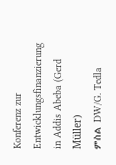Konferenz zur Entwicklungsfinanzierung in Addis Abeba (Gerd Müller)
ምስል DW/G. Tedla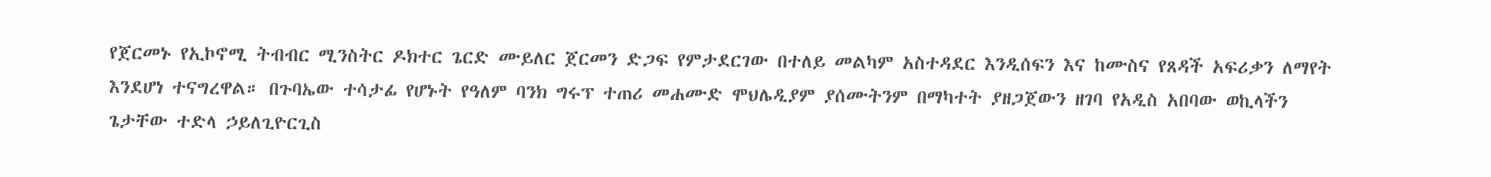የጀርመኑ የኢኮኖሚ ትብብር ሚንስትር ዶክተር ጌርድ ሙይለር ጀርመን ድጋፍ የምታደርገው በተለይ መልካም አስተዳደር እንዲሰፍን እና ከሙስና የጸዳች አፍሪቃን ለማየት እንደሆነ ተናግረዋል። በጉባኤው ተሳታፊ የሆኑት የዓለም ባንክ ግሩፕ ተጠሪ መሐሙድ ሞህሌዲያም ያሰሙትንም በማካተት ያዘጋጀውን ዘገባ የአዲስ አበባው ወኪላችን ጌታቸው ተድላ ኃይለጊዮርጊስ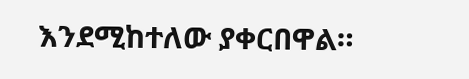እንደሚከተለው ያቀርበዋል።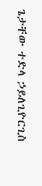ጌታቸው ተድላ ኃይለጊዮርጊስ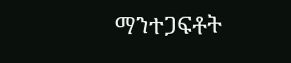ማንተጋፍቶት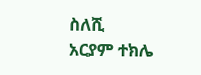ስለሺ
አርያም ተክሌ